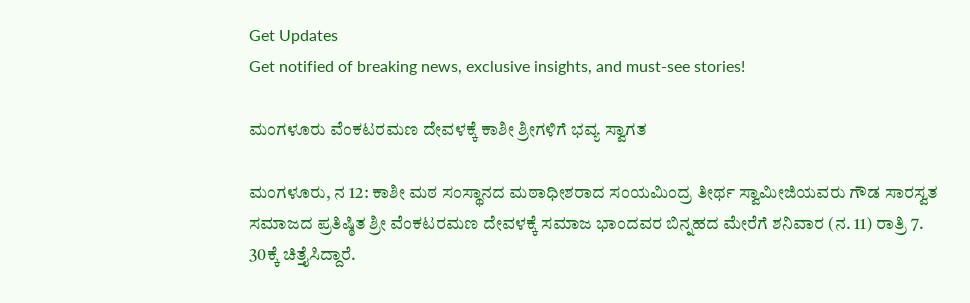Get Updates
Get notified of breaking news, exclusive insights, and must-see stories!

ಮಂಗಳೂರು ವೆಂಕಟರಮಣ ದೇವಳಕ್ಕೆ ಕಾಶೀ ಶ್ರೀಗಳಿಗೆ ಭವ್ಯ ಸ್ವಾಗತ

ಮಂಗಳೂರು, ನ 12: ಕಾಶೀ ಮಠ ಸಂಸ್ಥಾನದ ಮಠಾಧೀಶರಾದ ಸಂಯಮಿಂದ್ರ ತೀರ್ಥ ಸ್ವಾಮೀಜಿಯವರು ಗೌಡ ಸಾರಸ್ವತ ಸಮಾಜದ ಪ್ರತಿಷ್ಠಿತ ಶ್ರೀ ವೆಂಕಟರಮಣ ದೇವಳಕ್ಕೆ ಸಮಾಜ ಭಾಂದವರ ಬಿನ್ನಹದ ಮೇರೆಗೆ ಶನಿವಾರ (ನ. 11) ರಾತ್ರಿ 7. 30ಕ್ಕೆ ಚಿತ್ತೈಸಿದ್ದಾರೆ.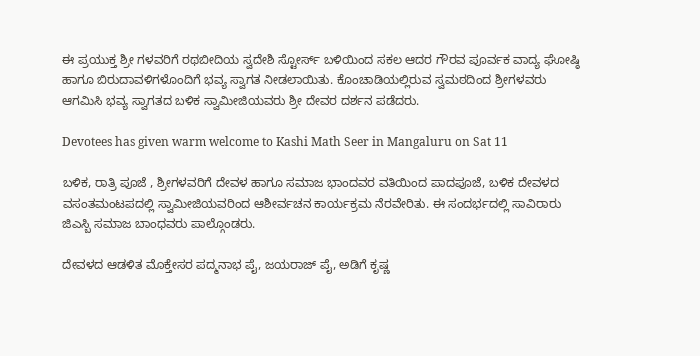ಈ ಪ್ರಯುಕ್ತ ಶ್ರೀ ಗಳವರಿಗೆ ರಥಬೀದಿಯ ಸ್ವದೇಶಿ ಸ್ಟೋರ್ಸ್ ಬಳಿಯಿಂದ ಸಕಲ ಆದರ ಗೌರವ ಪೂರ್ವಕ ವಾದ್ಯ ಘೋಷ್ಠಿ ಹಾಗೂ ಬಿರುದಾವಳಿಗಳೊಂದಿಗೆ ಭವ್ಯ ಸ್ವಾಗತ ನೀಡಲಾಯಿತು. ಕೊಂಚಾಡಿಯಲ್ಲಿರುವ ಸ್ವಮಠದಿಂದ ಶ್ರೀಗಳವರು ಆಗಮಿಸಿ ಭವ್ಯ ಸ್ವಾಗತದ ಬಳಿಕ ಸ್ವಾಮೀಜಿಯವರು ಶ್ರೀ ದೇವರ ದರ್ಶನ ಪಡೆದರು.

Devotees has given warm welcome to Kashi Math Seer in Mangaluru on Sat 11

ಬಳಿಕ, ರಾತ್ರಿ ಪೂಜೆ , ಶ್ರೀಗಳವರಿಗೆ ದೇವಳ ಹಾಗೂ ಸಮಾಜ ಭಾಂದವರ ವತಿಯಿಂದ ಪಾದಪೂಜೆ, ಬಳಿಕ ದೇವಳದ ವಸಂತಮಂಟಪದಲ್ಲಿ ಸ್ವಾಮೀಜಿಯವರಿಂದ ಆಶೀರ್ವಚನ ಕಾರ್ಯಕ್ರಮ ನೆರವೇರಿತು. ಈ ಸಂದರ್ಭದಲ್ಲಿ ಸಾವಿರಾರು ಜಿಎಸ್ಬಿ ಸಮಾಜ ಬಾಂಧವರು ಪಾಲ್ಗೊಂಡರು.

ದೇವಳದ ಆಡಳಿತ ಮೊಕ್ತೇಸರ ಪದ್ಮನಾಭ ಪೈ, ಜಯರಾಜ್ ಪೈ, ಅಡಿಗೆ ಕೃಷ್ಣ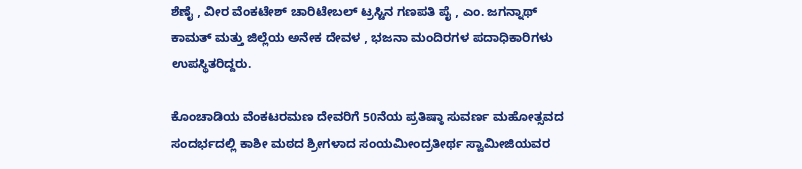ಶೆಣೈ , ವೀರ ವೆಂಕಟೇಶ್ ಚಾರಿಟೇಬಲ್ ಟ್ರಸ್ಟಿನ ಗಣಪತಿ ಪೈ , ಎಂ. ಜಗನ್ನಾಥ್ ಕಾಮತ್ ಮತ್ತು ಜಿಲ್ಲೆಯ ಅನೇಕ ದೇವಳ , ಭಜನಾ ಮಂದಿರಗಳ ಪದಾಧಿಕಾರಿಗಳು ಉಪಸ್ಥಿತರಿದ್ದರು.

ಕೊಂಚಾಡಿಯ ವೆಂಕಟರಮಣ ದೇವರಿಗೆ 50ನೆಯ ಪ್ರತಿಷ್ಠಾ ಸುವರ್ಣ ಮಹೋತ್ಸವದ ಸಂದರ್ಭದಲ್ಲಿ ಕಾಶೀ ಮಠದ ಶ್ರೀಗಳಾದ ಸಂಯಮೀಂದ್ರತೀರ್ಥ ಸ್ವಾಮೀಜಿಯವರ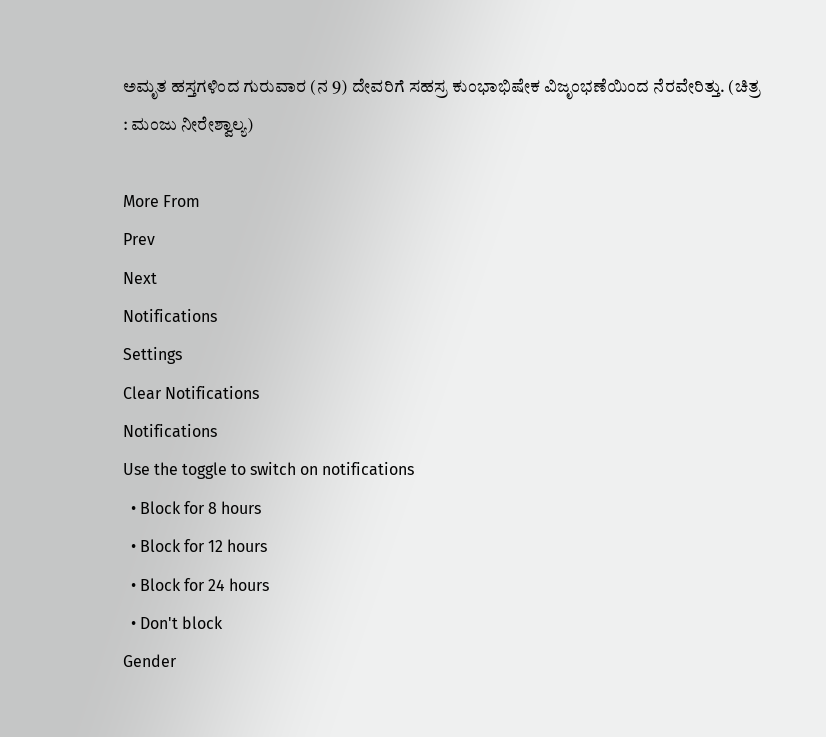ಅಮೃತ ಹಸ್ತಗಳಿಂದ ಗುರುವಾರ (ನ 9) ದೇವರಿಗೆ ಸಹಸ್ರ ಕುಂಭಾಭಿಷೇಕ ವಿಜೃಂಭಣೆಯಿಂದ ನೆರವೇರಿತ್ತು. (ಚಿತ್ರ : ಮಂಜು ನೀರೇಶ್ವಾಲ್ಯ)

More From
Prev
Next
Notifications
Settings
Clear Notifications
Notifications
Use the toggle to switch on notifications
  • Block for 8 hours
  • Block for 12 hours
  • Block for 24 hours
  • Don't block
Gender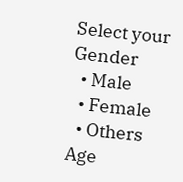Select your Gender
  • Male
  • Female
  • Others
Age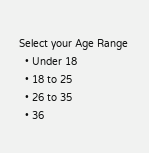Select your Age Range
  • Under 18
  • 18 to 25
  • 26 to 35
  • 36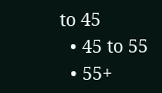to 45
  • 45 to 55
  • 55+